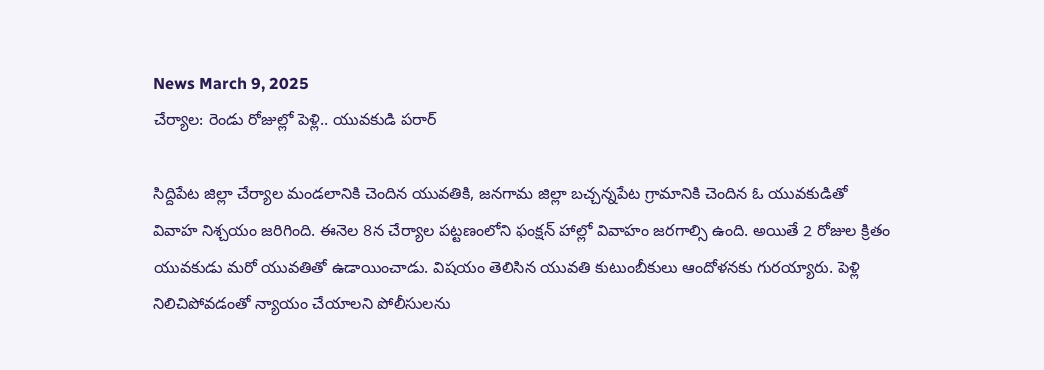News March 9, 2025
చేర్యాల: రెండు రోజుల్లో పెళ్లి.. యువకుడి పరార్

సిద్దిపేట జిల్లా చేర్యాల మండలానికి చెందిన యువతికి, జనగామ జిల్లా బచ్చన్నపేట గ్రామానికి చెందిన ఓ యువకుడితో వివాహ నిశ్చయం జరిగింది. ఈనెల 8న చేర్యాల పట్టణంలోని ఫంక్షన్ హాల్లో వివాహం జరగాల్సి ఉంది. అయితే 2 రోజుల క్రితం యువకుడు మరో యువతితో ఉడాయించాడు. విషయం తెలిసిన యువతి కుటుంబీకులు ఆందోళనకు గురయ్యారు. పెళ్లి నిలిచిపోవడంతో న్యాయం చేయాలని పోలీసులను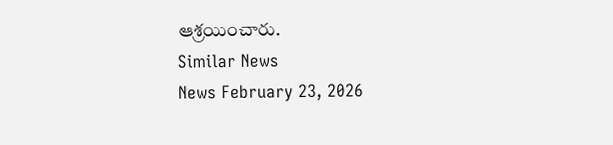ఆశ్రయించారు.
Similar News
News February 23, 2026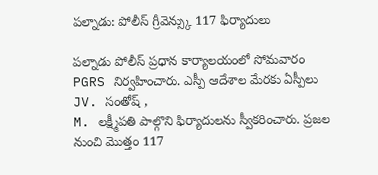పల్నాడు: పోలీస్ గ్రీవెన్స్కు 117 ఫిర్యాదులు

పల్నాడు పోలీస్ ప్రధాన కార్యాలయంలో సోమవారం PGRS నిర్వహించారు. ఎస్పీ ఆదేశాల మేరకు ఏస్పీలు JV. సంతోష్ ,
M. లక్ష్మీపతి పాల్గొని ఫిర్యాదులను స్వీకరించారు. ప్రజల నుంచి మొత్తం 117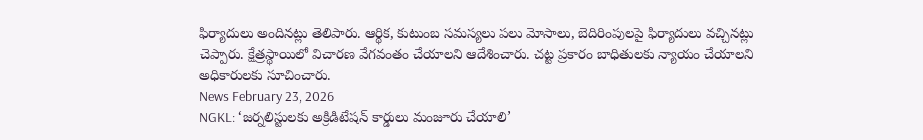ఫిర్యాదులు అందినట్లు తెలిపారు. ఆర్థిక, కుటుంబ సమస్యలు పలు మోసాలు, బెదిరింపులపై ఫిర్యాదులు వచ్చినట్లు చెప్పారు. క్షేత్రస్థాయిలో విచారణ వేగవంతం చేయాలని ఆదేశించారు. చట్ట ప్రకారం బాధితులకు న్యాయం చేయాలని అధికారులకు సూచించారు.
News February 23, 2026
NGKL: ‘జర్నలిస్టులకు అక్రిడిటేషన్ కార్డులు మంజూరు చేయాలి’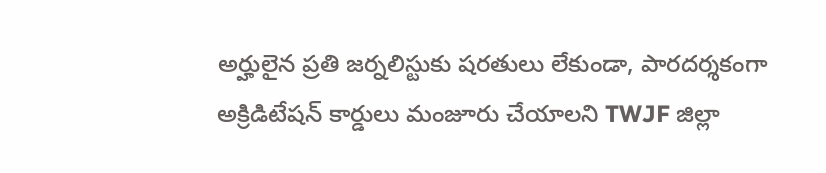అర్హులైన ప్రతి జర్నలిస్టుకు షరతులు లేకుండా, పారదర్శకంగా అక్రిడిటేషన్ కార్డులు మంజూరు చేయాలని TWJF జిల్లా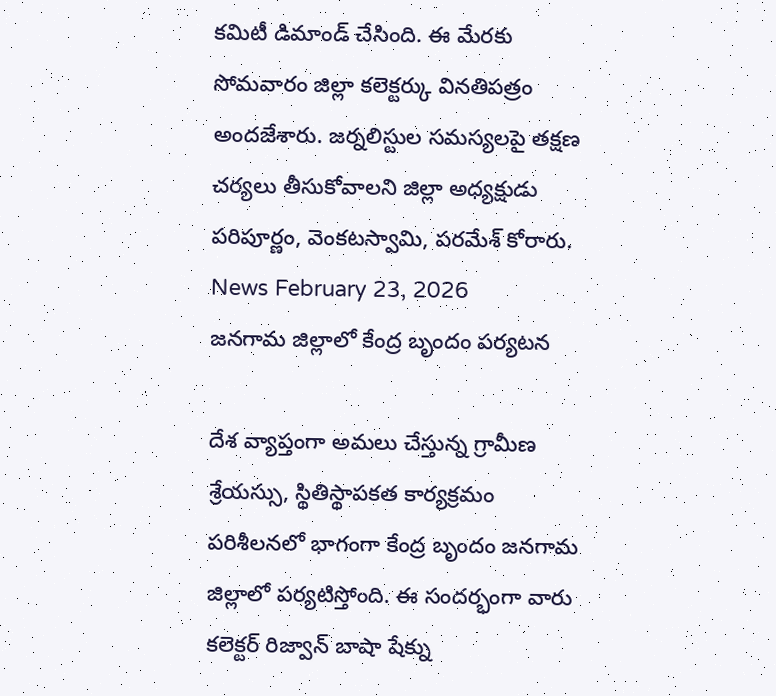కమిటీ డిమాండ్ చేసింది. ఈ మేరకు సోమవారం జిల్లా కలెక్టర్కు వినతిపత్రం అందజేశారు. జర్నలిస్టుల సమస్యలపై తక్షణ చర్యలు తీసుకోవాలని జిల్లా అధ్యక్షుడు పరిపూర్ణం, వెంకటస్వామి, పరమేశ్ కోరారు.
News February 23, 2026
జనగామ జిల్లాలో కేంద్ర బృందం పర్యటన

దేశ వ్యాప్తంగా అమలు చేస్తున్న గ్రామీణ శ్రేయస్సు, స్థితిస్థాపకత కార్యక్రమం పరిశీలనలో భాగంగా కేంద్ర బృందం జనగామ జిల్లాలో పర్యటిస్తోంది. ఈ సందర్భంగా వారు కలెక్టర్ రిజ్వాన్ బాషా షేక్ను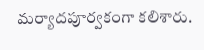మర్యాదపూర్వకంగా కలిశారు.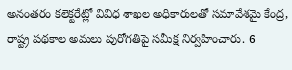అనంతరం కలెక్టరేట్లో వివిధ శాఖల అధికారులతో సమావేశమై కేంద్ర, రాష్ట్ర పథకాల అమలు పురోగతిపై సమీక్ష నిర్వహించారు. 6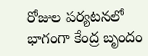రోజుల పర్యటనలో భాగంగా కేంద్ర బృందం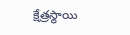క్షేత్రస్థాయి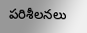పరిశీలనలు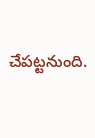చేపట్టనుంది.